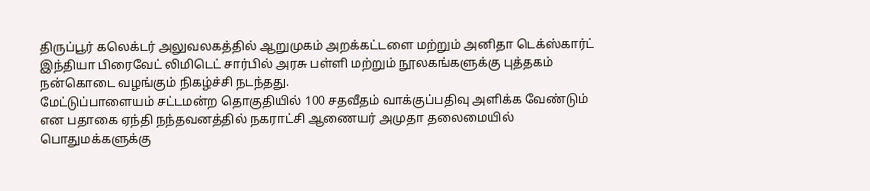திருப்பூர் கலெக்டர் அலுவலகத்தில் ஆறுமுகம் அறக்கட்டளை மற்றும் அனிதா டெக்ஸ்கார்ட் இந்தியா பிரைவேட் லிமிடெட் சார்பில் அரசு பள்ளி மற்றும் நூலகங்களுக்கு புத்தகம் நன்கொடை வழங்கும் நிகழ்ச்சி நடந்தது.
மேட்டுப்பாளையம் சட்டமன்ற தொகுதியில் 100 சதவீதம் வாக்குப்பதிவு அளிக்க வேண்டும் என பதாகை ஏந்தி நந்தவனத்தில் நகராட்சி ஆணையர் அமுதா தலைமையில் பொதுமக்களுக்கு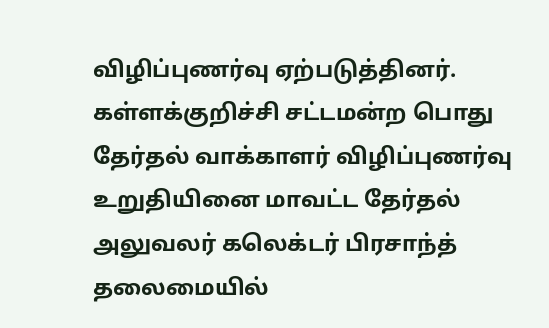விழிப்புணர்வு ஏற்படுத்தினர்.
கள்ளக்குறிச்சி சட்டமன்ற பொது தேர்தல் வாக்காளர் விழிப்புணர்வு உறுதியினை மாவட்ட தேர்தல் அலுவலர் கலெக்டர் பிரசாந்த் தலைமையில்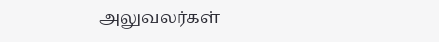அலுவலர்கள்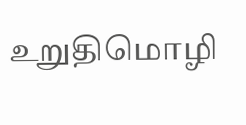உறுதிமொழி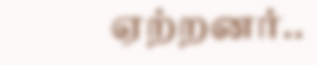ஏற்றனர்..